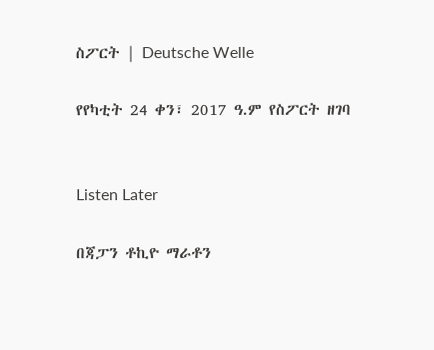ስፖርት | Deutsche Welle

የየካቲት 24 ቀን፣ 2017 ዓ.ም የስፖርት ዘገባ


Listen Later

በጃፓን ቶኪዮ ማራቶን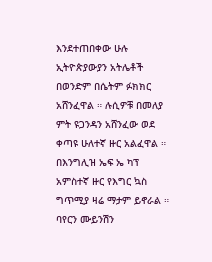እንደተጠበቀው ሁሉ ኢትዮጵያውያን አትሌቶች በወንድም በሴትም ፉክክር አሸንፈዋል ። ሉሲዎቹ በመለያ ምት ዩጋንዳን አሸንፈው ወደ ቀጣዩ ሁለተኛ ዙር አልፈዋል ። በእንግሊዝ ኤፍ ኤ ካፕ አምስተኛ ዙር የእግር ኳስ ግጥሚያ ዛሬ ማታም ይኖራል ። ባየርን ሙይንሽን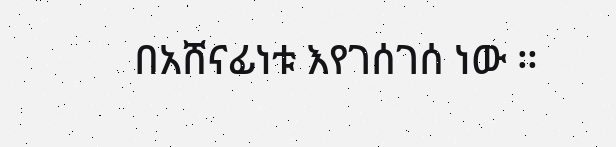በአሸናፊነቱ እየገሰገሰ ነው ።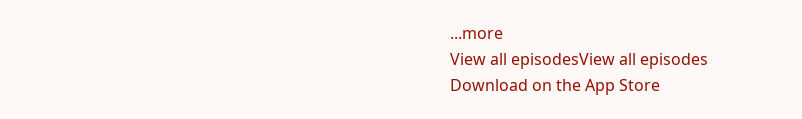...more
View all episodesView all episodes
Download on the App Store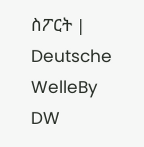ስፖርት | Deutsche WelleBy DW